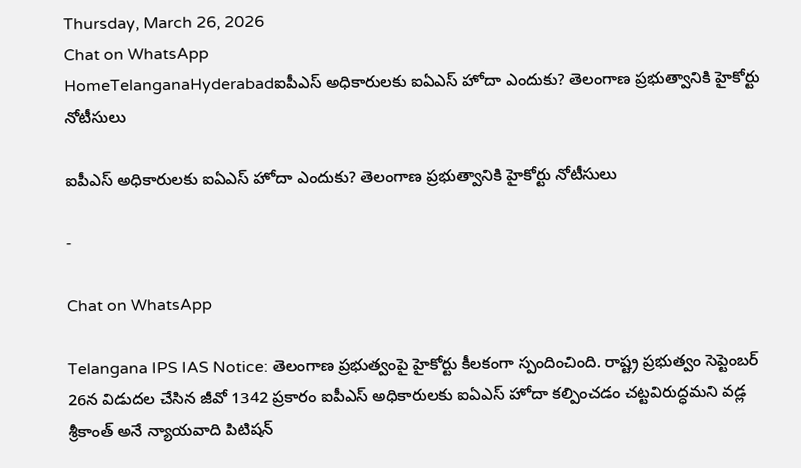Thursday, March 26, 2026
Chat on WhatsApp
HomeTelanganaHyderabadఐపీఎస్ అధికారులకు ఐఏఎస్ హోదా ఎందుకు? తెలంగాణ ప్రభుత్వానికి హైకోర్టు నోటీసులు

ఐపీఎస్ అధికారులకు ఐఏఎస్ హోదా ఎందుకు? తెలంగాణ ప్రభుత్వానికి హైకోర్టు నోటీసులు

-

Chat on WhatsApp

Telangana IPS IAS Notice: తెలంగాణ ప్రభుత్వంపై హైకోర్టు కీలకంగా స్పందించింది. రాష్ట్ర ప్రభుత్వం సెప్టెంబర్ 26న విడుదల చేసిన జీవో 1342 ప్రకారం ఐపీఎస్ అధికారులకు ఐఏఎస్ హోదా కల్పించడం చట్టవిరుద్ధమని వడ్ల శ్రీకాంత్ అనే న్యాయవాది పిటిషన్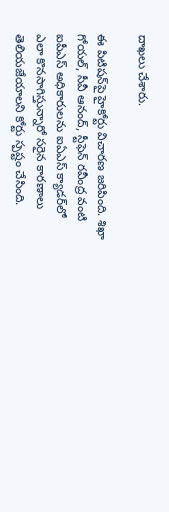దాఖలు చేశారు.

ఈ పిటిషన్‌పై హైకోర్టు విచారణ జరిపింది. శిఖా గోయల్, సీవీ ఆనంద్, స్టీఫెన్ రవీంద్ర వంటి ఐపీఎస్ అధికారులను ఐఏఎస్ క్యాడర్‌లో ఎలా కొనసాగిస్తున్నారో సరైన కారణాలు తెలియజేయాలని కోర్టు స్పష్టం చేసింది.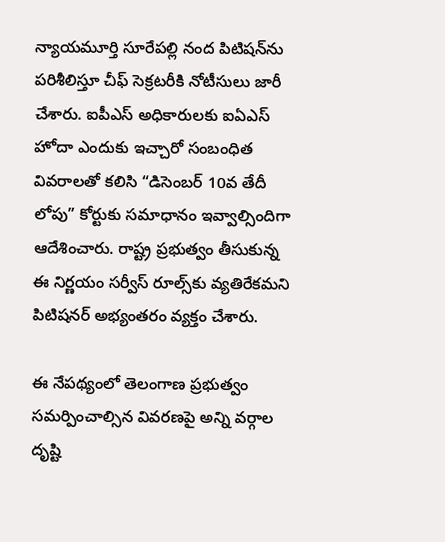న్యాయమూర్తి సూరేపల్లి నంద పిటిషన్‌ను పరిశీలిస్తూ చీఫ్ సెక్రటరీకి నోటీసులు జారీ చేశారు. ఐపీఎస్ అధికారులకు ఐఏఎస్ హోదా ఎందుకు ఇచ్చారో సంబంధిత వివరాలతో కలిసి “డిసెంబర్ 10వ తేదీ లోపు” కోర్టుకు సమాధానం ఇవ్వాల్సిందిగా ఆదేశించారు. రాష్ట్ర ప్రభుత్వం తీసుకున్న ఈ నిర్ణయం సర్వీస్ రూల్స్‌కు వ్యతిరేకమని పిటిషనర్ అభ్యంతరం వ్యక్తం చేశారు.

ఈ నేపథ్యంలో తెలంగాణ ప్రభుత్వం సమర్పించాల్సిన వివరణపై అన్ని వర్గాల దృష్టి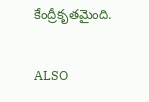కేంద్రీకృతమైంది.

ALSO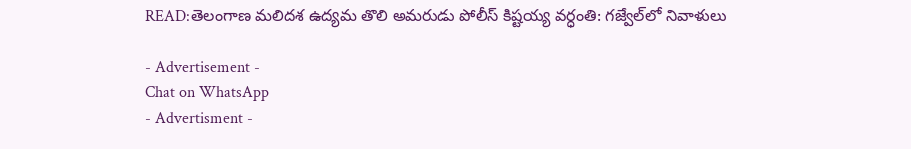READ:తెలంగాణ మలిదశ ఉద్యమ తొలి అమరుడు పోలీస్ కిష్టయ్య వర్ధంతి: గజ్వేల్‌లో నివాళులు

- Advertisement -
Chat on WhatsApp
- Advertisment -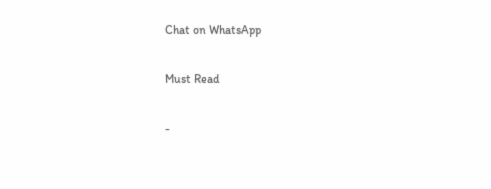Chat on WhatsApp

Must Read

-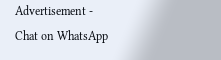Advertisement -
Chat on WhatsApp